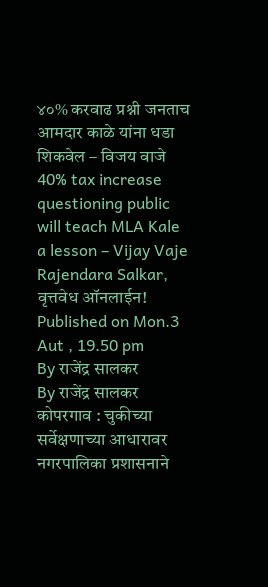४०% करवाढ प्रश्नी जनताच आमदार काळे यांना धडा शिकवेल – विजय वाजे
40% tax increase questioning public will teach MLA Kale a lesson – Vijay Vaje
Rajendara Salkar, वृत्तवेध ऑनलाईन! Published on Mon.3 Aut , 19.50 pm
By राजेंद्र सालकर
By राजेंद्र सालकर
कोपरगाव : चुकीच्या सर्वेक्षणाच्या आधारावर नगरपालिका प्रशासनाने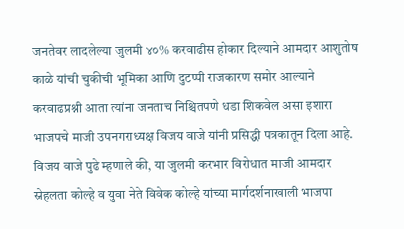जनतेवर लादलेल्या जुलमी ४०% करवाढीस होकार दिल्याने आमदार आशुतोष काळे यांची चुकीची भूमिका आणि दुटप्पी राजकारण समोर आल्याने करवाढप्रश्नी आता त्यांना जनताच निश्चितपणे धडा शिकवेल असा इशारा भाजपचे माजी उपनगराध्यक्ष विजय वाजे यांनी प्रसिद्धी पत्रकातून दिला आहे.
विजय वाजे पुढे म्हणाले की, या जुलमी करभार विरोधात माजी आमदार स्नेहलता कोल्हे व युवा नेते विवेक कोल्हे यांच्या मार्गदर्शनाखाली भाजपा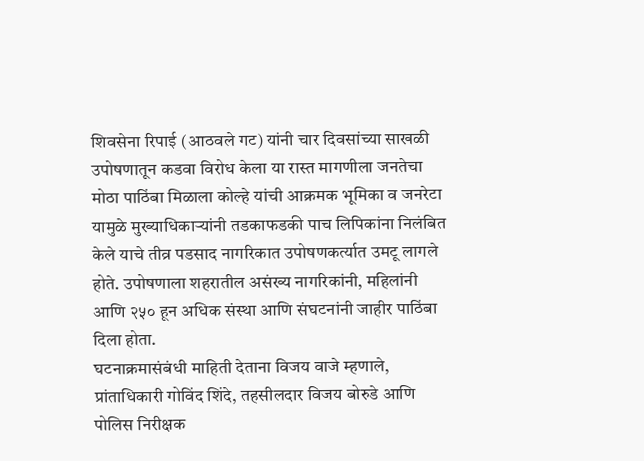शिवसेना रिपाई (आठवले गट) यांनी चार दिवसांच्या साखळी उपोषणातून कडवा विरोध केला या रास्त मागणीला जनतेचा मोठा पाठिंबा मिळाला कोल्हे यांची आक्रमक भूमिका व जनरेटा यामुळे मुख्याधिकाऱ्यांनी तडकाफडकी पाच लिपिकांना निलंबित केले याचे तीव्र पडसाद नागरिकात उपोषणकर्त्यात उमटू लागले होते. उपोषणाला शहरातील असंख्य नागरिकांनी, महिलांनी आणि २५० हून अधिक संस्था आणि संघटनांनी जाहीर पाठिंबा दिला होता.
घटनाक्रमासंबंधी माहिती देताना विजय वाजे म्हणाले, प्रांताधिकारी गोविंद शिंदे, तहसीलदार विजय बोरुडे आणि पोलिस निरीक्षक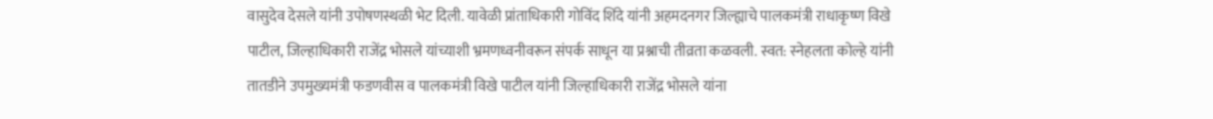वासुदेव देसले यांनी उपोषणस्थळी भेट दिली. यावेळी प्रांताधिकारी गोविंद शिंदे यांनी अहमदनगर जिल्ह्याचे पालकमंत्री राधाकृष्ण विखे पाटील, जिल्हाधिकारी राजेंद्र भोसले यांच्याशी भ्रमणध्वनीवरून संपर्क साधून या प्रश्नाची तीव्रता कळवली. स्वत: स्नेहलता कोल्हे यांनी तातडीने उपमुख्यमंत्री फडणवीस व पालकमंत्री विखे पाटील यांनी जिल्हाधिकारी राजेंद्र भोसले यांना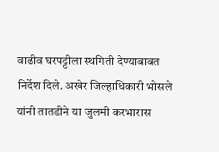वाढीव घरपट्टीला स्थगिती देण्याबाबत निर्देश दिले. अखेर जिल्हाधिकारी भोसले यांनी तातडीने या जुलमी करभारास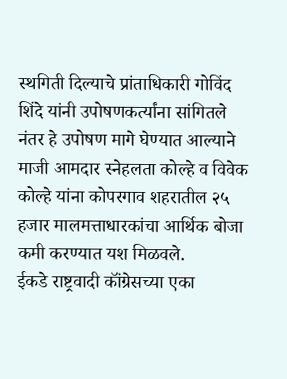स्थगिती दिल्याचे प्रांताधिकारी गोविंद शिंदे यांनी उपोषणकर्त्यांना सांगितले नंतर हे उपोषण मागे घेण्यात आल्याने माजी आमदार स्नेहलता कोल्हे व विवेक कोल्हे यांना कोपरगाव शहरातील २५ हजार मालमत्ताधारकांचा आर्थिक बोजा कमी करण्यात यश मिळवले.
ईकडे राष्ट्रवादी कॉंग्रेसच्या एका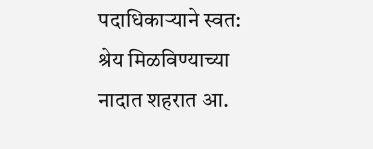पदाधिकाऱ्याने स्वत: श्रेय मिळविण्याच्या नादात शहरात आ.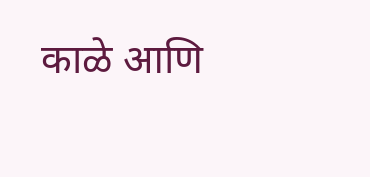काळे आणि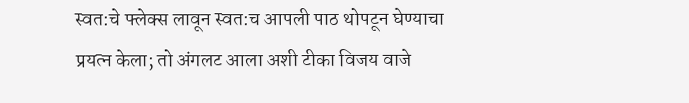स्वत:चे फ्लेक्स लावून स्वत:च आपली पाठ थोपटून घेण्याचा प्रयत्न केला; तो अंगलट आला अशी टीका विजय वाजे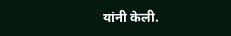यांनी केली.